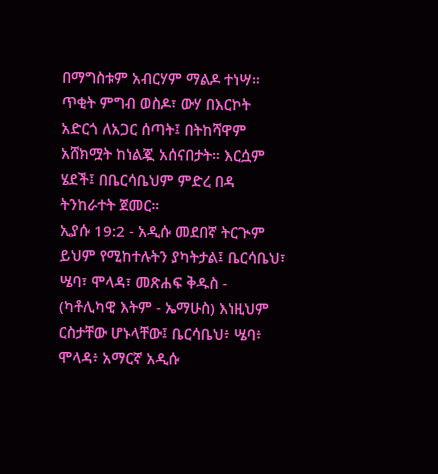በማግስቱም አብርሃም ማልዶ ተነሣ። ጥቂት ምግብ ወስዶ፣ ውሃ በእርኮት አድርጎ ለአጋር ሰጣት፤ በትከሻዋም አሸክሟት ከነልጇ አሰናበታት። እርሷም ሄደች፤ በቤርሳቤህም ምድረ በዳ ትንከራተት ጀመር።
ኢያሱ 19:2 - አዲሱ መደበኛ ትርጒም ይህም የሚከተሉትን ያካትታል፤ ቤርሳቤህ፣ ሤባ፣ ሞላዳ፣ መጽሐፍ ቅዱስ - (ካቶሊካዊ እትም - ኤማሁስ) እነዚህም ርስታቸው ሆኑላቸው፤ ቤርሳቤህ፥ ሤባ፥ ሞላዳ፥ አማርኛ አዲሱ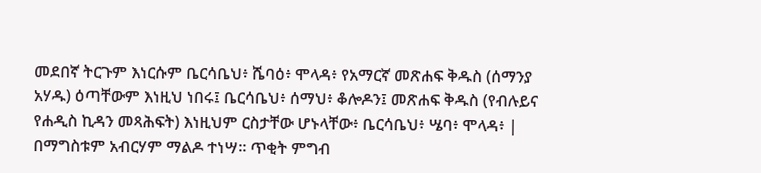መደበኛ ትርጉም እነርሱም ቤርሳቤህ፥ ሼባዕ፥ ሞላዳ፥ የአማርኛ መጽሐፍ ቅዱስ (ሰማንያ አሃዱ) ዕጣቸውም እነዚህ ነበሩ፤ ቤርሳቤህ፥ ሰማህ፥ ቆሎዶን፤ መጽሐፍ ቅዱስ (የብሉይና የሐዲስ ኪዳን መጻሕፍት) እነዚህም ርስታቸው ሆኑላቸው፥ ቤርሳቤህ፥ ሤባ፥ ሞላዳ፥ |
በማግስቱም አብርሃም ማልዶ ተነሣ። ጥቂት ምግብ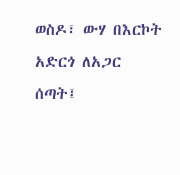ወስዶ፣ ውሃ በእርኮት አድርጎ ለአጋር ሰጣት፤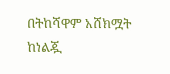በትከሻዋም አሸክሟት ከነልጇ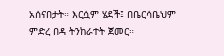አሰናበታት። እርሷም ሄደች፤ በቤርሳቤህም ምድረ በዳ ትንከራተት ጀመር።